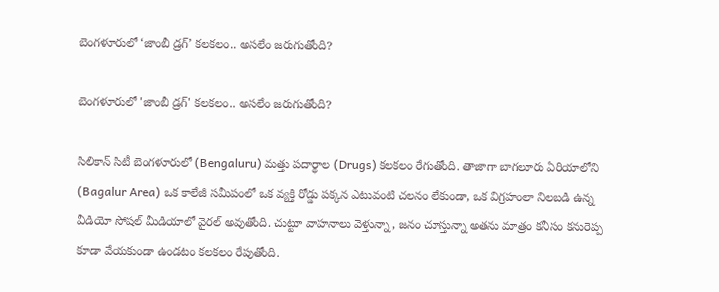బెంగళూరులో ‘జాంబీ డ్ర‌గ్‌’ కలకలం.. అసలేం జరుగుతోంది?

బెంగళూరులో 'జాంబీ డ్ర‌గ్‌' కలకలం.. అసలేం జరుగుతోంది?

సిలికాన్ సిటీ బెంగళూరులో (Bengaluru) మత్తు పదార్థాల (Drugs) కలకలం రేగుతోంది. తాజాగా బాగలూరు ఏరియాలోని (Bagalur Area) ఒక కాలేజీ సమీపంలో ఒక వ్యక్తి రోడ్డు పక్కన ఎటువంటి చలనం లేకుండా, ఒక విగ్రహంలా నిలబడి ఉన్న వీడియో సోషల్ మీడియాలో వైరల్ అవుతోంది. చుట్టూ వాహనాలు వెళ్తున్నా, జనం చూస్తున్నా అతను మాత్రం కనీసం కనురెప్ప కూడా వేయకుండా ఉండటం కలకలం రేపుతోంది.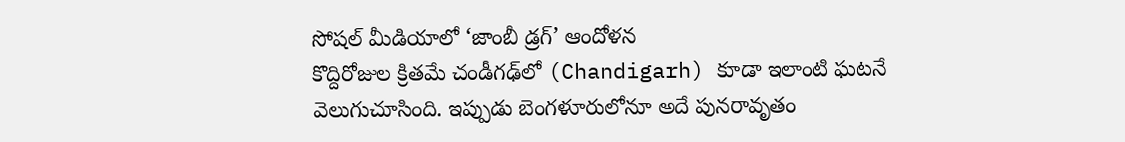సోషల్ మీడియాలో ‘జాంబీ డ్రగ్’ ఆందోళన
కొద్దిరోజుల క్రితమే చండీగఢ్‌లో (Chandigarh) కూడా ఇలాంటి ఘటనే వెలుగుచూసింది. ఇప్పుడు బెంగళూరులోనూ అదే పునరావృతం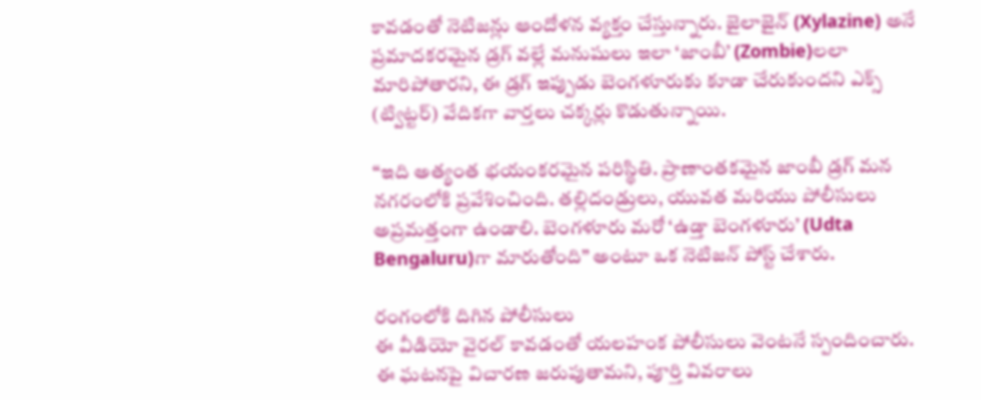కావడంతో నెటిజన్లు ఆందోళన వ్యక్తం చేస్తున్నారు. జైలాజైన్ (Xylazine) అనే ప్రమాదకరమైన డ్రగ్ వల్లే మనుషులు ఇలా ‘జాంబీ’ (Zombie)లలా మారిపోతారని, ఈ డ్రగ్ ఇప్పుడు బెంగళూరుకు కూడా చేరుకుందని ఎక్స్‌ (ట్విట్టర్) వేదికగా వార్తలు చక్కర్లు కొడుతున్నాయి.

“ఇది అత్యంత భయంకరమైన పరిస్థితి. ప్రాణాంతకమైన జాంబీ డ్రగ్ మన నగరంలోకి ప్రవేశించింది. తల్లిదండ్రులు, యువత మరియు పోలీసులు అప్రమత్తంగా ఉండాలి. బెంగళూరు మరో ‘ఉడ్తా బెంగళూరు’ (Udta Bengaluru)గా మారుతోంది” అంటూ ఒక నెటిజన్ పోస్ట్ చేశారు.

రంగంలోకి దిగిన పోలీసులు
ఈ వీడియో వైరల్ కావడంతో యలహంక పోలీసులు వెంటనే స్పందించారు. ఈ ఘటనపై విచారణ జరుపుతామని, పూర్తి వివరాలు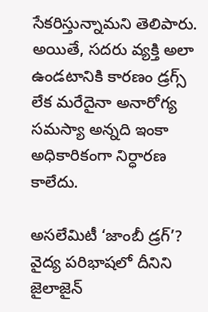సేకరిస్తున్నామని తెలిపారు. అయితే, సదరు వ్యక్తి అలా ఉండటానికి కారణం డ్రగ్స్ లేక మరేదైనా అనారోగ్య సమస్యా అన్నది ఇంకా అధికారికంగా నిర్ధారణ కాలేదు.

అసలేమిటీ ‘జాంబీ డ్రగ్’?
వైద్య పరిభాషలో దీనిని జైలాజైన్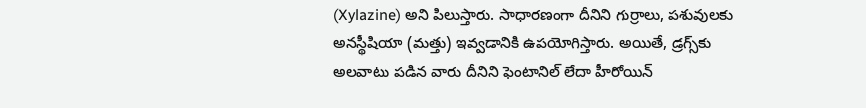(Xylazine) అని పిలుస్తారు. సాధారణంగా దీనిని గుర్రాలు, పశువులకు అనస్థీషియా (మత్తు) ఇవ్వడానికి ఉపయోగిస్తారు. అయితే, డ్రగ్స్‌కు అలవాటు పడిన వారు దీనిని ఫెంటానిల్ లేదా హీరోయిన్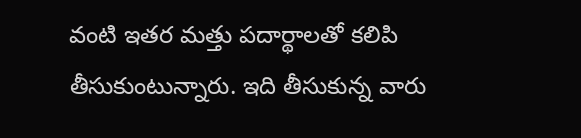వంటి ఇతర మత్తు పదార్థాలతో కలిపి తీసుకుంటున్నారు. ఇది తీసుకున్న వారు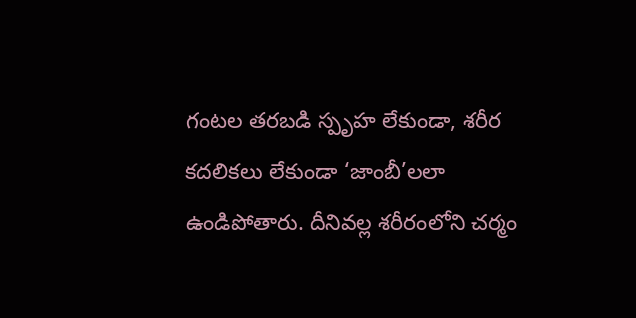గంటల తరబడి స్పృహ లేకుండా, శరీర కదలికలు లేకుండా ‘జాంబీ’లలా ఉండిపోతారు. దీనివల్ల శరీరంలోని చర్మం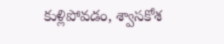కుళ్లిపోవడం, శ్వాసకోశ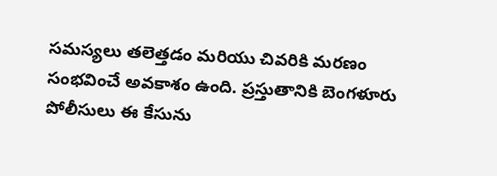సమస్యలు తలెత్తడం మరియు చివరికి మరణం సంభవించే అవకాశం ఉంది. ప్రస్తుతానికి బెంగళూరు పోలీసులు ఈ కేసును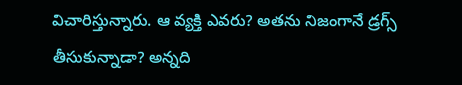విచారిస్తున్నారు. ఆ వ్యక్తి ఎవరు? అతను నిజంగానే డ్రగ్స్ తీసుకున్నాడా? అన్నది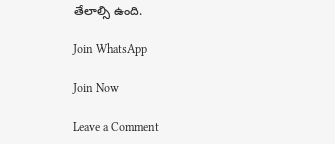తేలాల్సి ఉంది.

Join WhatsApp

Join Now

Leave a Comment